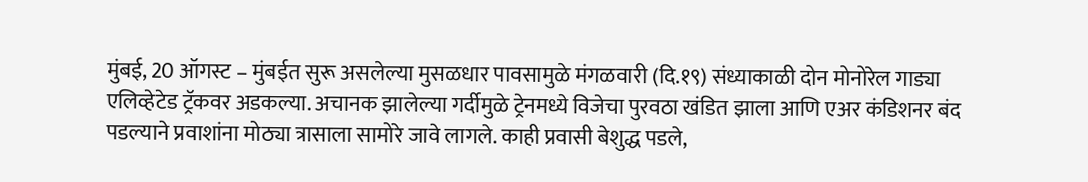मुंबई, 20 ऑगस्ट – मुंबईत सुरू असलेल्या मुसळधार पावसामुळे मंगळवारी (दि.१९) संध्याकाळी दोन मोनोरेल गाड्या एलिव्हेटेड ट्रॅकवर अडकल्या. अचानक झालेल्या गर्दीमुळे ट्रेनमध्ये विजेचा पुरवठा खंडित झाला आणि एअर कंडिशनर बंद पडल्याने प्रवाशांना मोठ्या त्रासाला सामोरे जावे लागले. काही प्रवासी बेशुद्ध पडले,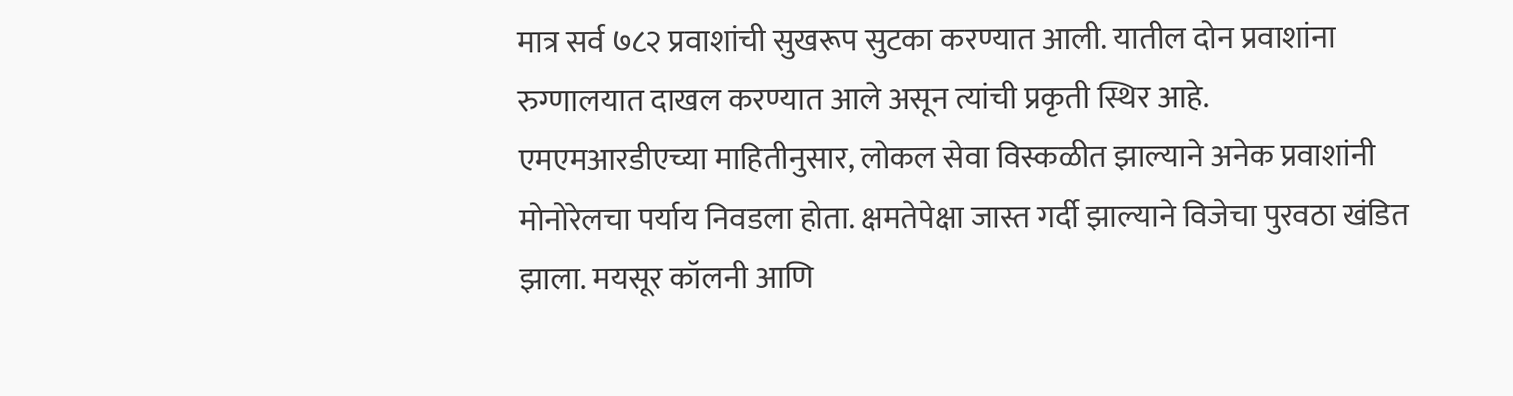मात्र सर्व ७८२ प्रवाशांची सुखरूप सुटका करण्यात आली. यातील दोन प्रवाशांना रुग्णालयात दाखल करण्यात आले असून त्यांची प्रकृती स्थिर आहे.
एमएमआरडीएच्या माहितीनुसार, लोकल सेवा विस्कळीत झाल्याने अनेक प्रवाशांनी मोनोरेलचा पर्याय निवडला होता. क्षमतेपेक्षा जास्त गर्दी झाल्याने विजेचा पुरवठा खंडित झाला. मयसूर कॉलनी आणि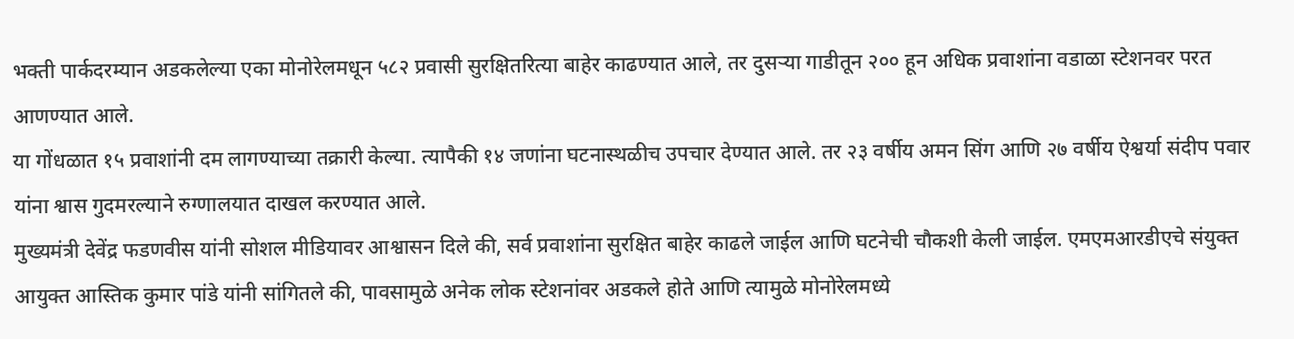भक्ती पार्कदरम्यान अडकलेल्या एका मोनोरेलमधून ५८२ प्रवासी सुरक्षितरित्या बाहेर काढण्यात आले, तर दुसऱ्या गाडीतून २०० हून अधिक प्रवाशांना वडाळा स्टेशनवर परत आणण्यात आले.
या गोंधळात १५ प्रवाशांनी दम लागण्याच्या तक्रारी केल्या. त्यापैकी १४ जणांना घटनास्थळीच उपचार देण्यात आले. तर २३ वर्षीय अमन सिंग आणि २७ वर्षीय ऐश्वर्या संदीप पवार यांना श्वास गुदमरल्याने रुग्णालयात दाखल करण्यात आले.
मुख्यमंत्री देवेंद्र फडणवीस यांनी सोशल मीडियावर आश्वासन दिले की, सर्व प्रवाशांना सुरक्षित बाहेर काढले जाईल आणि घटनेची चौकशी केली जाईल. एमएमआरडीएचे संयुक्त आयुक्त आस्तिक कुमार पांडे यांनी सांगितले की, पावसामुळे अनेक लोक स्टेशनांवर अडकले होते आणि त्यामुळे मोनोरेलमध्ये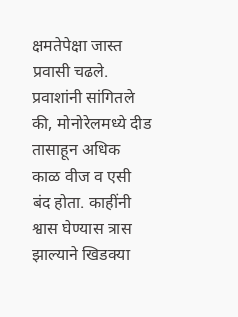क्षमतेपेक्षा जास्त प्रवासी चढले.
प्रवाशांनी सांगितले की, मोनोरेलमध्ये दीड तासाहून अधिक काळ वीज व एसी बंद होता. काहींनी श्वास घेण्यास त्रास झाल्याने खिडक्या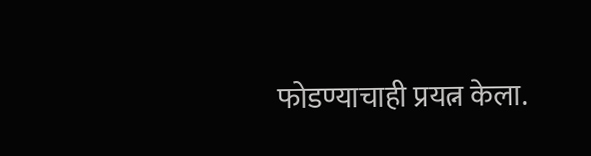फोडण्याचाही प्रयत्न केला.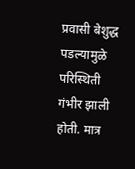प्रवासी बेशुद्ध पडल्यामुळे परिस्थिती गंभीर झाली होती. मात्र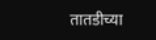तातडीच्या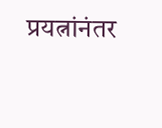प्रयत्नांनंतर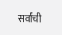सर्वांची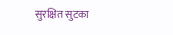सुरक्षित सुटका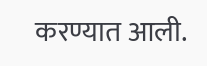करण्यात आली.